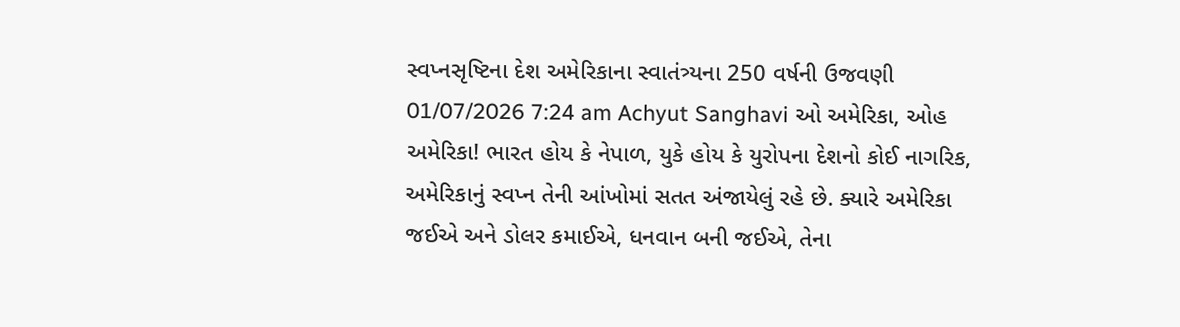સ્વપ્નસૃષ્ટિના દેશ અમેરિકાના સ્વાતંત્ર્યના 250 વર્ષની ઉજવણી 01/07/2026 7:24 am Achyut Sanghavi ઓ અમેરિકા, ઓહ અમેરિકા! ભારત હોય કે નેપાળ, યુકે હોય કે યુરોપના દેશનો કોઈ નાગરિક, અમેરિકાનું સ્વપ્ન તેની આંખોમાં સતત અંજાયેલું રહે છે. ક્યારે અમેરિકા જઈએ અને ડોલર કમાઈએ, ધનવાન બની જઈએ, તેના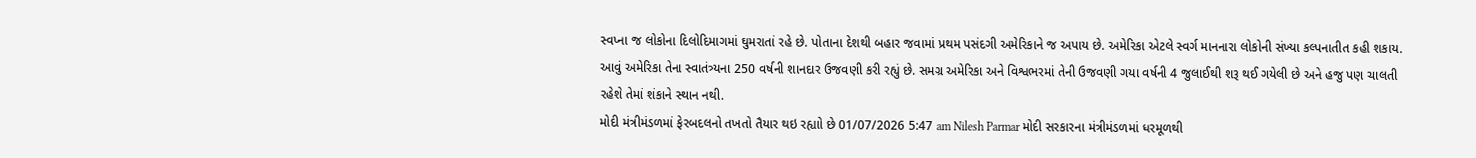સ્વપ્ના જ લોકોના દિલોદિમાગમાં ઘુમરાતાં રહે છે. પોતાના દેશથી બહાર જવામાં પ્રથમ પસંદગી અમેરિકાને જ અપાય છે. અમેરિકા એટલે સ્વર્ગ માનનારા લોકોની સંખ્યા કલ્પનાતીત કહી શકાય. આવું અમેરિકા તેના સ્વાતંત્ર્યના 250 વર્ષની શાનદાર ઉજવણી કરી રહ્યું છે. સમગ્ર અમેરિકા અને વિશ્વભરમાં તેની ઉજવણી ગયા વર્ષની 4 જુલાઈથી શરૂ થઈ ગયેલી છે અને હજુ પણ ચાલતી રહેશે તેમાં શંકાને સ્થાન નથી.
મોદી મંત્રીમંડળમાં ફેરબદલનો તખતો તૈયાર થઇ રહ્યાો છે 01/07/2026 5:47 am Nilesh Parmar મોદી સરકારના મંત્રીમંડળમાં ધરમૂળથી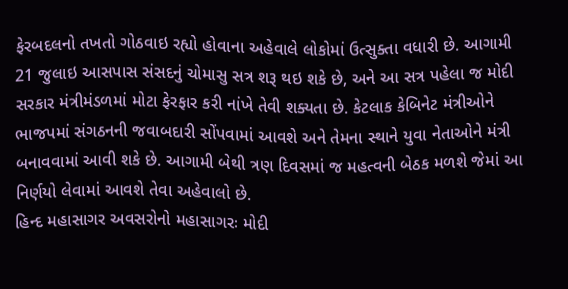ફેરબદલનો તખતો ગોઠવાઇ રહ્યો હોવાના અહેવાલે લોકોમાં ઉત્સુક્તા વધારી છે. આગામી 21 જુલાઇ આસપાસ સંસદનું ચોમાસુ સત્ર શરૂ થઇ શકે છે, અને આ સત્ર પહેલા જ મોદી સરકાર મંત્રીમંડળમાં મોટા ફેરફાર કરી નાંખે તેવી શક્યતા છે. કેટલાક કેબિનેટ મંત્રીઓને ભાજપમાં સંગઠનની જવાબદારી સોંપવામાં આવશે અને તેમના સ્થાને યુવા નેતાઓને મંત્રી બનાવવામાં આવી શકે છે. આગામી બેથી ત્રણ દિવસમાં જ મહત્વની બેઠક મળશે જેમાં આ નિર્ણયો લેવામાં આવશે તેવા અહેવાલો છે.
હિન્દ મહાસાગર અવસરોનો મહાસાગરઃ મોદી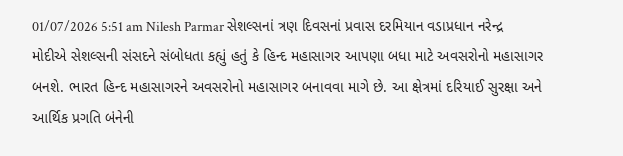01/07/2026 5:51 am Nilesh Parmar સેશલ્સનાં ત્રણ દિવસનાં પ્રવાસ દરમિયાન વડાપ્રધાન નરેન્દ્ર મોદીએ સેશલ્સની સંસદને સંબોધતા કહ્યું હતું કે હિન્દ મહાસાગર આપણા બધા માટે અવસરોનો મહાસાગર બનશે. ભારત હિન્દ મહાસાગરને અવસરોનો મહાસાગર બનાવવા માગે છે. આ ક્ષેત્રમાં દરિયાઈ સુરક્ષા અને આર્થિક પ્રગતિ બંનેની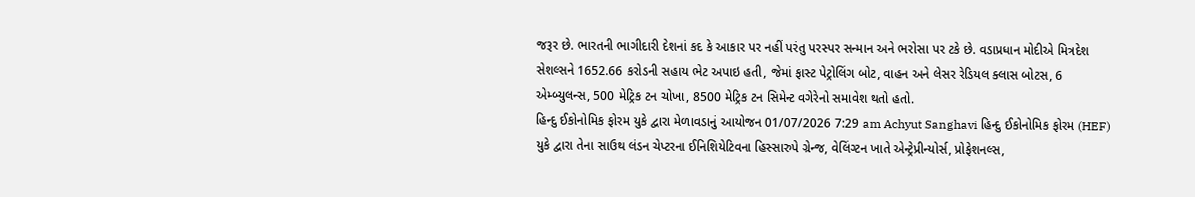જરૂર છે. ભારતની ભાગીદારી દેશનાં કદ કે આકાર પર નહીં પરંતુ પરસ્પર સન્માન અને ભરોસા પર ટકે છે. વડાપ્રધાન મોદીએ મિત્રદેશ સેશલ્સને 1652.66 કરોડની સહાય ભેટ અપાઇ હતી, જેમાં ફાસ્ટ પેટ્રોલિંગ બોટ, વાહન અને લેસર રેડિયલ ક્લાસ બોટસ, 6 એમ્બ્યુલન્સ, 500 મેટ્રિક ટન ચોખા, 8500 મેટ્રિક ટન સિમેન્ટ વગેરેનો સમાવેશ થતો હતો.
હિન્દુ ઈકોનોમિક ફોરમ યુકે દ્વારા મેળાવડાનું આયોજન 01/07/2026 7:29 am Achyut Sanghavi હિન્દુ ઈકોનોમિક ફોરમ (HEF) યુકે દ્વારા તેના સાઉથ લંડન ચેપ્ટરના ઈનિશિયેટિવના હિસ્સારુપે ગ્રેન્જ, વેલિંગ્ટન ખાતે એન્ટ્રેપ્રીન્યોર્સ, પ્રોફેશનલ્સ,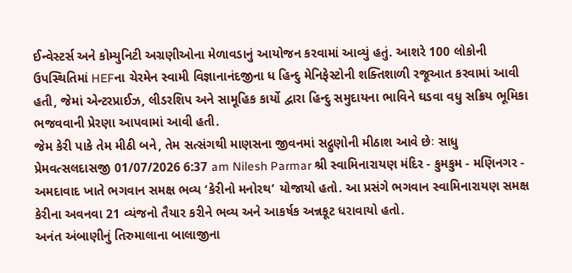ઈન્વેસ્ટર્સ અને કોમ્યુનિટી અગ્રણીઓના મેળાવડાનું આયોજન કરવામાં આવ્યું હતું. આશરે 100 લોકોની ઉપસ્થિતિમાં HEFના ચેરમેન સ્વામી વિજ્ઞાનાનંદજીના ધ હિન્દુ મેનિફેસ્ટોની શક્તિશાળી રજૂઆત કરવામાં આવી હતી, જેમાં એન્ટરપ્રાઈઝ, લીડરશિપ અને સામૂહિક કાર્યો દ્વારા હિન્દુ સમુદાયના ભાવિને ઘડવા વધુ સક્રિય ભૂમિકા ભજવવાની પ્રેરણા આપવામાં આવી હતી.
જેમ કેરી પાકે તેમ મીઠી બને, તેમ સત્સંગથી માણસના જીવનમાં સદ્ગુણોની મીઠાશ આવે છેઃ સાધુ પ્રેમવત્સલદાસજી 01/07/2026 6:37 am Nilesh Parmar શ્રી સ્વામિનારાયણ મંદિર - કુમકુમ - મણિનગર - અમદાવાદ ખાતે ભગવાન સમક્ષ ભવ્ય ‘કેરીનો મનોરથ’ યોજાયો હતો. આ પ્રસંગે ભગવાન સ્વામિનારાયણ સમક્ષ કેરીના અવનવા 21 વ્યંજનો તૈયાર કરીને ભવ્ય અને આકર્ષક અન્નકૂટ ધરાવાયો હતો.
અનંત અંબાણીનું તિરુમાલાના બાલાજીના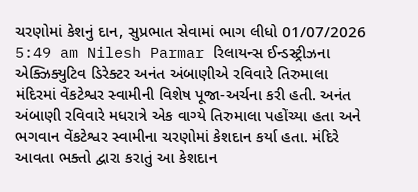ચરણોમાં કેશનું દાન, સુપ્રભાત સેવામાં ભાગ લીધો 01/07/2026 5:49 am Nilesh Parmar રિલાયન્સ ઈન્ડસ્ટ્રીઝના એક્ઝિક્યુટિવ ડિરેક્ટર અનંત અંબાણીએ રવિવારે તિરુમાલા મંદિરમાં વેંકટેશ્વર સ્વામીની વિશેષ પૂજા-અર્ચના કરી હતી. અનંત અંબાણી રવિવારે મધરાત્રે એક વાગ્યે તિરુમાલા પહોંચ્યા હતા અને ભગવાન વેંકટેશ્વર સ્વામીના ચરણોમાં કેશદાન કર્યા હતા. મંદિરે આવતા ભક્તો દ્વારા કરાતું આ કેશદાન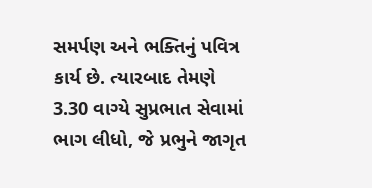સમર્પણ અને ભક્તિનું પવિત્ર કાર્ય છે. ત્યારબાદ તેમણે 3.30 વાગ્યે સુપ્રભાત સેવામાં ભાગ લીધો, જે પ્રભુને જાગૃત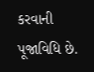કરવાની પૂજાવિધિ છે.